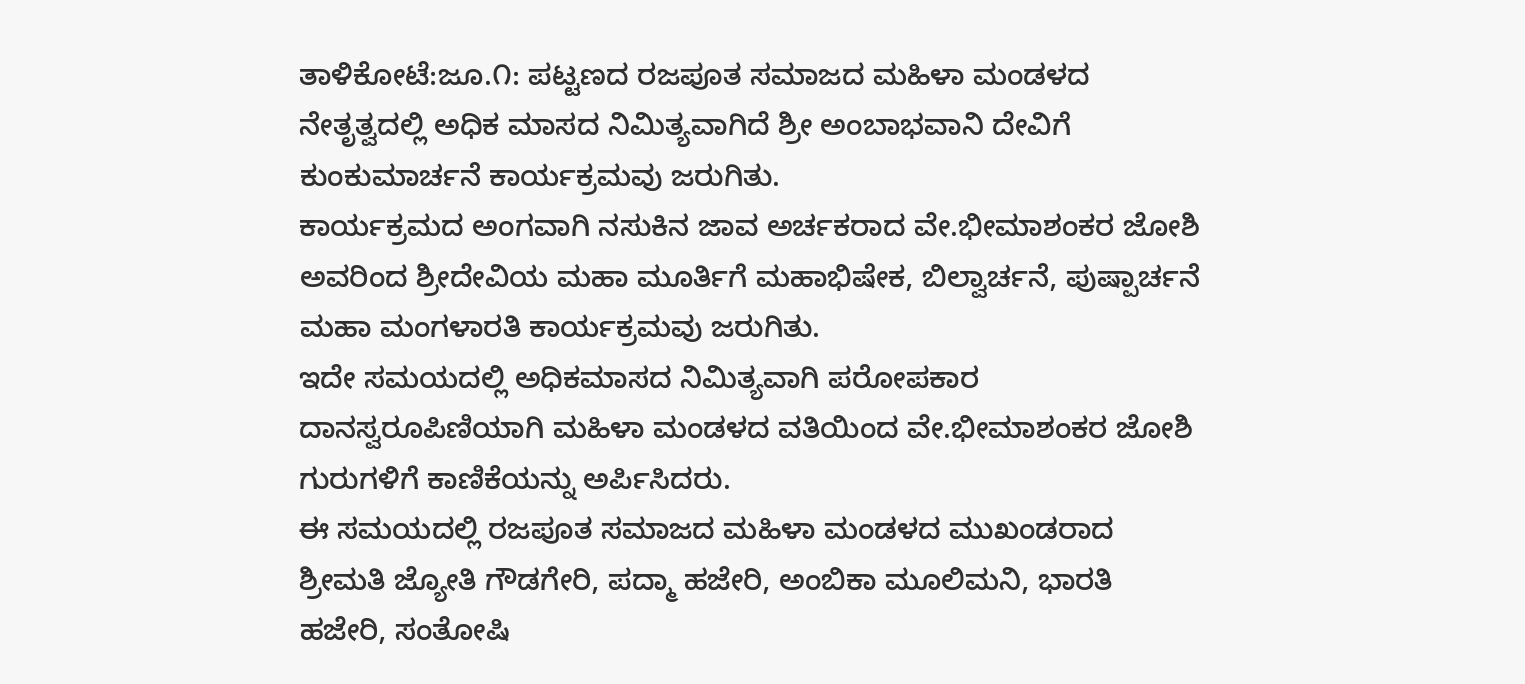ತಾಳಿಕೋಟೆ:ಜೂ.೧: ಪಟ್ಟಣದ ರಜಪೂತ ಸಮಾಜದ ಮಹಿಳಾ ಮಂಡಳದ ನೇತೃತ್ವದಲ್ಲಿ ಅಧಿಕ ಮಾಸದ ನಿಮಿತ್ಯವಾಗಿದೆ ಶ್ರೀ ಅಂಬಾಭವಾನಿ ದೇವಿಗೆ ಕುಂಕುಮಾರ್ಚನೆ ಕಾರ್ಯಕ್ರಮವು ಜರುಗಿತು.
ಕಾರ್ಯಕ್ರಮದ ಅಂಗವಾಗಿ ನಸುಕಿನ ಜಾವ ಅರ್ಚಕರಾದ ವೇ.ಭೀಮಾಶಂಕರ ಜೋಶಿ ಅವರಿಂದ ಶ್ರೀದೇವಿಯ ಮಹಾ ಮೂರ್ತಿಗೆ ಮಹಾಭಿಷೇಕ, ಬಿಲ್ವಾರ್ಚನೆ, ಪುಷ್ಪಾರ್ಚನೆ ಮಹಾ ಮಂಗಳಾರತಿ ಕಾರ್ಯಕ್ರಮವು ಜರುಗಿತು.
ಇದೇ ಸಮಯದಲ್ಲಿ ಅಧಿಕಮಾಸದ ನಿಮಿತ್ಯವಾಗಿ ಪರೋಪಕಾರ ದಾನಸ್ವರೂಪಿಣಿಯಾಗಿ ಮಹಿಳಾ ಮಂಡಳದ ವತಿಯಿಂದ ವೇ.ಭೀಮಾಶಂಕರ ಜೋಶಿ ಗುರುಗಳಿಗೆ ಕಾಣಿಕೆಯನ್ನು ಅರ್ಪಿಸಿದರು.
ಈ ಸಮಯದಲ್ಲಿ ರಜಪೂತ ಸಮಾಜದ ಮಹಿಳಾ ಮಂಡಳದ ಮುಖಂಡರಾದ ಶ್ರೀಮತಿ ಜ್ಯೋತಿ ಗೌಡಗೇರಿ, ಪದ್ಮಾ ಹಜೇರಿ, ಅಂಬಿಕಾ ಮೂಲಿಮನಿ, ಭಾರತಿ ಹಜೇರಿ, ಸಂತೋಷಿ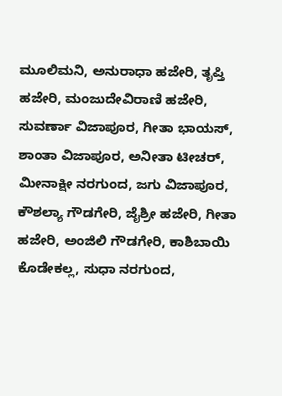ಮೂಲಿಮನಿ, ಅನುರಾಧಾ ಹಜೇರಿ, ತೃಪ್ತಿ ಹಜೇರಿ, ಮಂಜುದೇವಿರಾಣಿ ಹಜೇರಿ, ಸುವರ್ಣಾ ವಿಜಾಪೂರ, ಗೀತಾ ಭಾಯಸ್, ಶಾಂತಾ ವಿಜಾಪೂರ, ಅನೀತಾ ಟೀಚರ್, ಮೀನಾಕ್ಷೀ ನರಗುಂದ, ಜಗು ವಿಜಾಪೂರ, ಕೌಶಲ್ಯಾ ಗೌಡಗೇರಿ, ಜೈಶ್ರೀ ಹಜೇರಿ, ಗೀತಾ ಹಜೇರಿ, ಅಂಜಿಲಿ ಗೌಡಗೇರಿ, ಕಾಶಿಬಾಯಿ ಕೊಡೇಕಲ್ಲ, ಸುಧಾ ನರಗುಂದ,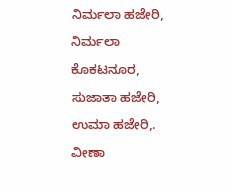ನಿರ್ಮಲಾ ಹಜೇರಿ, ನಿರ್ಮಲಾ ಕೊಕಟನೂರ, ಸುಜಾತಾ ಹಜೇರಿ, ಉಮಾ ಹಜೇರಿ,. ವೀಣಾ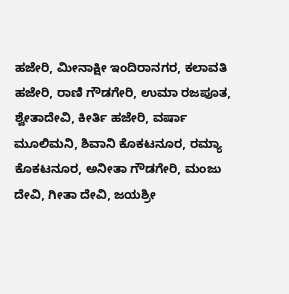ಹಜೇರಿ, ಮೀನಾಕ್ಷೀ ಇಂದಿರಾನಗರ, ಕಲಾವತಿ ಹಜೇರಿ, ರಾಣಿ ಗೌಡಗೇರಿ, ಉಮಾ ರಜಪೂತ, ಶ್ವೇತಾದೇವಿ, ಕೀರ್ತಿ ಹಜೇರಿ, ವರ್ಷಾ ಮೂಲಿಮನಿ, ಶಿವಾನಿ ಕೊಕಟನೂರ, ರಮ್ಯಾ ಕೊಕಟನೂರ, ಅನೀತಾ ಗೌಡಗೇರಿ, ಮಂಜು ದೇವಿ, ಗೀತಾ ದೇವಿ, ಜಯಶ್ರೀ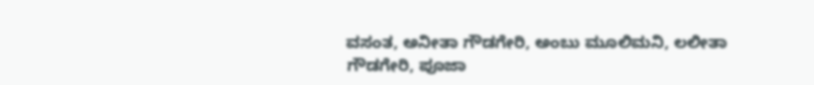ವಸಂತ, ಅನೀತಾ ಗೌಡಗೇರಿ, ಅಂಬು ಮೂಲಿಮನಿ, ಲಲೀತಾ ಗೌಡಗೇರಿ, ಪೂಜಾ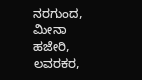ನರಗುಂದ, ಮೀನಾ ಹಜೇರಿ, ಲವರಕರ,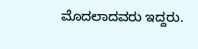ಮೊದಲಾದವರು ಇದ್ದರು.